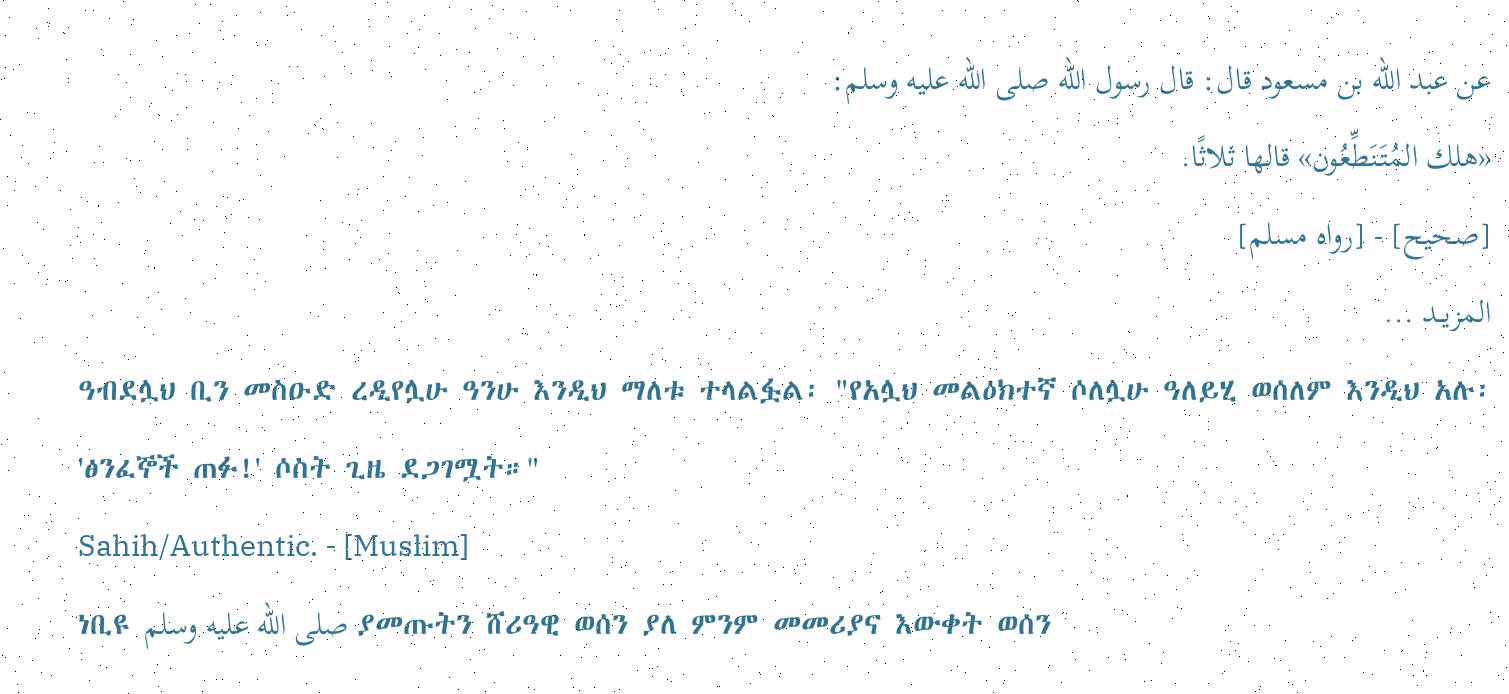عن عبد الله بن مسعود قال: قال رسول الله صلى الله عليه وسلم:
«هلك المُتَنَطِّعُون» قالها ثلاثًا.
[صحيح] - [رواه مسلم]
المزيــد ...
ዓብደሏህ ቢን መስዑድ ረዲየሏሁ ዓንሁ እንዲህ ማለቱ ተላልፏል፡ "የአሏህ መልዕክተኛ ሶለሏሁ ዓለይሂ ወሰለም እንዲህ አሉ፡
'ፅንፈኞች ጠፉ!' ሶስት ጊዜ ደጋገሟት።"
Sahih/Authentic. - [Muslim]
ነቢዩ صلى الله عليه وسلم ያመጡትን ሸሪዓዊ ወሰን ያለ ምንም መመሪያና እውቀት ወሰን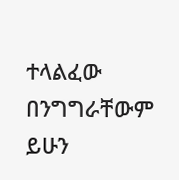ተላልፈው በንግግራቸውም ይሁን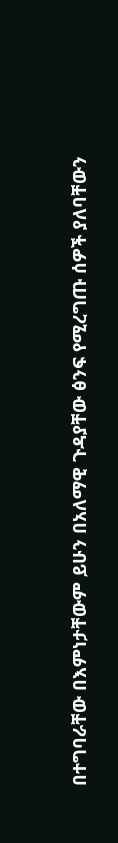በተግባራቸው በእምነታቸውም ይሁን በአለማዊ ጉዳያቸው ፅንፍ የሚረግጡ ሰዎች ያለባቸውን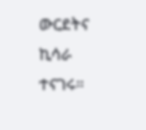ውርደትና ኪሳራ ተናገሩ።